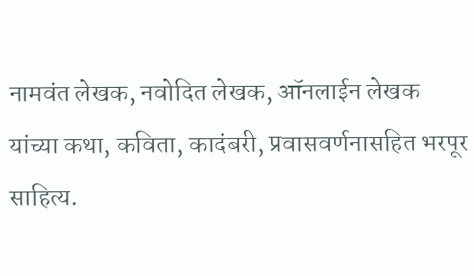नामवंत लेखक, नवोदित लेखक, ऑनलाईन लेखक यांच्या कथा, कविता, कादंबरी, प्रवासवर्णनासहित भरपूर साहित्य.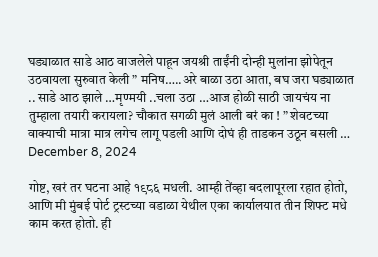घड्याळात साडे आठ वाजलेले पाहून जयश्री ताईंनी दोन्ही मुलांना झोपेतून उठवायला सुरुवात केली ” मनिष…..अरे बाळा उठा आता, बघ जरा घड्याळात .. साडे आठ झाले …मृण्मयी ..चला उठा …आज होळी साठी जायचंय ना तुम्हाला तयारी करायला? चौकात सगळी मुलं आली बरं का ! ” शेवटच्या वाक्याची मात्रा मात्र लगेच लागू पडली आणि दोघं ही ताडकन उठून बसली …
December 8, 2024

गोष्ट, खरं तर घटना आहे १९८६ मधली. आम्ही तेंव्हा बदलापूरला रहात होतो, आणि मी मुंबई पोर्ट ट्रस्टच्या वडाळा येथील एका कार्यालयात तीन शिफ्ट मधे काम करत होतो. ही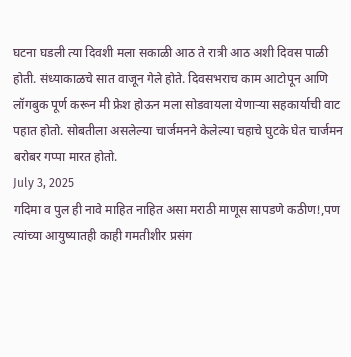घटना घडली त्या दिवशी मला सकाळी आठ ते रात्री आठ अशी दिवस पाळी होती. संध्याकाळचे सात वाजून गेले होते. दिवसभराच काम आटोपून आणि लॉगबुक पूर्ण करून मी फ्रेश होऊन मला सोडवायला येणाऱ्या सहकार्याची वाट पहात होतो. सोबतीला असलेल्या चार्जमनने केलेल्या चहाचे घुटके घेत चार्जमन बरोबर गप्पा मारत होतो.
July 3, 2025
गदिमा व पुल ही नावे माहित नाहित असा मराठी माणूस सापडणे कठीण!,पण त्यांच्या आयुष्यातही काही गमतीशीर प्रसंग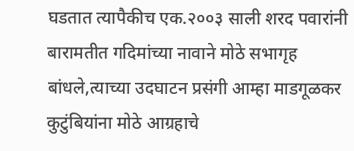घडतात त्यापैकीच एक.२००३ साली शरद पवारांनी बारामतीत गदिमांच्या नावाने मोठे सभागृह बांधले,त्याच्या उदघाटन प्रसंगी आम्हा माडगूळकर कुटुंबियांना मोठे आग्रहाचे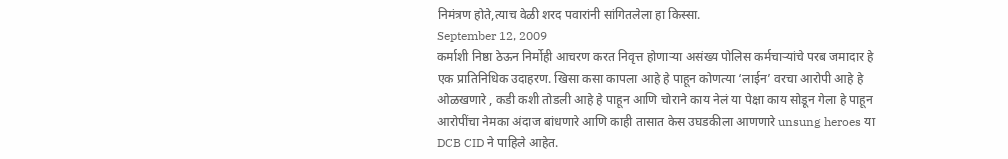निमंत्रण होते,त्याच वेळी शरद पवारांनी सांगितलेला हा किस्सा.
September 12, 2009
कर्माशी निष्ठा ठेऊन निर्मोही आचरण करत निवृत्त होणाऱ्या असंख्य पोलिस कर्मचाऱ्यांचे परब जमादार हे एक प्रातिनिधिक उदाहरण. खिसा कसा कापला आहे हे पाहून कोणत्या ‘लाईन’ वरचा आरोपी आहे हे ओळखणारे , कडी कशी तोडली आहे हे पाहून आणि चोराने काय नेलं या पेक्षा काय सोडून गेला हे पाहून आरोपींचा नेमका अंदाज बांधणारे आणि काही तासात केस उघडकीला आणणारे unsung heroes या DCB CID ने पाहिले आहेत.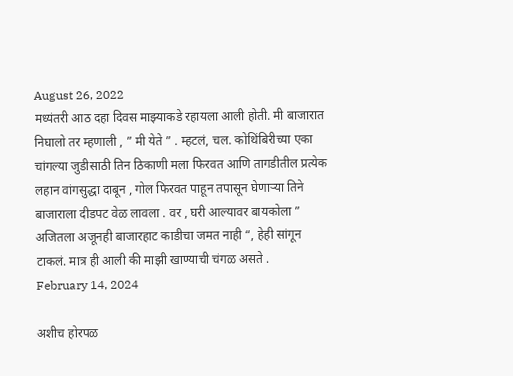August 26, 2022
मध्यंतरी आठ दहा दिवस माझ्याकडे रहायला आली होती. मी बाजारात निघालो तर म्हणाली , ” मी येते ” . म्हटलं, चल. कोथिंबिरीच्या एका चांगल्या जुडीसाठी तिन ठिकाणी मला फिरवत आणि तागडीतील प्रत्येक लहान वांगसुद्धा दाबून , गोल फिरवत पाहून तपासून घेणाऱ्या तिने बाजाराला दीडपट वेळ लावला . वर , घरी आल्यावर बायकोला ” अजितला अजूनही बाजारहाट काडीचा जमत नाही “, हेही सांगून टाकलं. मात्र ही आली की माझी खाण्याची चंगळ असते .
February 14, 2024

अशीच होरपळ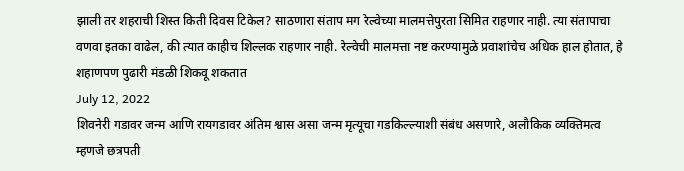झाली तर शहराची शिस्त किती दिवस टिकेल? साठणारा संताप मग रेल्वेच्या मालमत्तेपुरता सिमित राहणार नाही. त्या संतापाचा वणवा इतका वाढेल, की त्यात काहीच शिल्लक राहणार नाही. रेल्वेची मालमत्ता नष्ट करण्यामुळे प्रवाशांचेच अधिक हाल होतात, हे शहाणपण पुढारी मंडळी शिकवू शकतात
July 12, 2022
शिवनेरी गडावर जन्म आणि रायगडावर अंतिम श्वास असा जन्म मृत्यूचा गडकिल्ल्याशी संबंध असणारे, अलौकिक व्यक्तिमत्व म्हणजे छत्रपती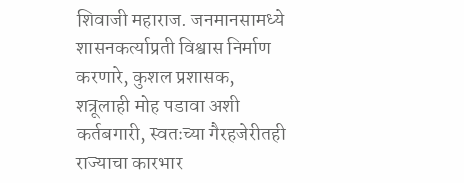शिवाजी महाराज. जनमानसामध्ये शासनकर्त्याप्रती विश्वास निर्माण करणारे, कुशल प्रशासक, शत्रूलाही मोह पडावा अशी कर्तबगारी, स्वतःच्या गैरहजेरीतही राज्याचा कारभार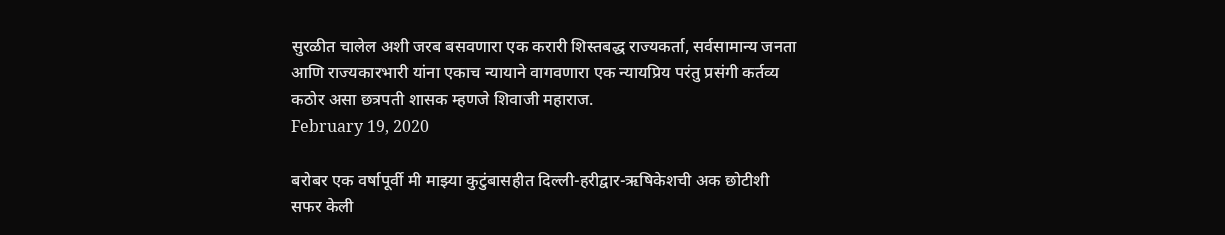सुरळीत चालेल अशी जरब बसवणारा एक करारी शिस्तबद्ध राज्यकर्ता, सर्वसामान्य जनता आणि राज्यकारभारी यांना एकाच न्यायाने वागवणारा एक न्यायप्रिय परंतु प्रसंगी कर्तव्य कठोर असा छत्रपती शासक म्हणजे शिवाजी महाराज.
February 19, 2020

बरोबर एक वर्षापूर्वी मी माझ्या कुटुंबासहीत दिल्ली-हरीद्वार-ऋषिकेशची अक छोटीशी सफर केली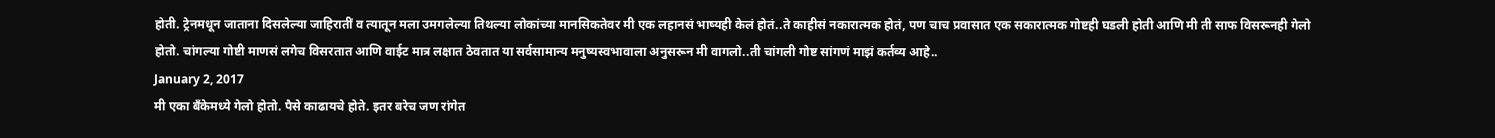होती. ट्रेनमधून जाताना दिसलेल्या जाहिरातीं व त्यातून मला उमगलेल्या तिथल्या लोकांच्या मानसिकतेवर मी एक लहानसं भाष्यही केलं होतं..ते काहीसं नकारात्मक होतं, पण चाच प्रवासात एक सकारात्मक गोष्टही घडली होती आणि मी ती साफ विसरूनही गेलो होतो. चांगल्या गोष्टी माणसं लगेच विसरतात आणि वाईट मात्र लक्षात ठेवतात या सर्वसामान्य मनुष्यस्वभावाला अनुसरून मी वागलो..ती चांगली गोष्ट सांगणं माझं कर्तव्य आहे..
January 2, 2017
मी एका बँकेमध्ये गेलो होतो. पैसे काढायचे होते. इतर बरेच जण रांगेत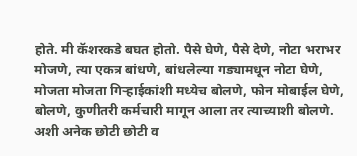होते. मी कॅशरकडे बघत होतो. पैसे घेणे, पैसे देणे, नोटा भराभर मोजणे, त्या एकत्र बांधणे, बांधलेल्या गड्यामधून नोटा घेणे, मोजता मोजता गिऱ्हाईकांशी मध्येच बोलणे, फोन मोबाईल घेणे, बोलणे, कुणीतरी कर्मचारी मागून आला तर त्याच्याशी बोलणे. अशी अनेक छोटी छोटी व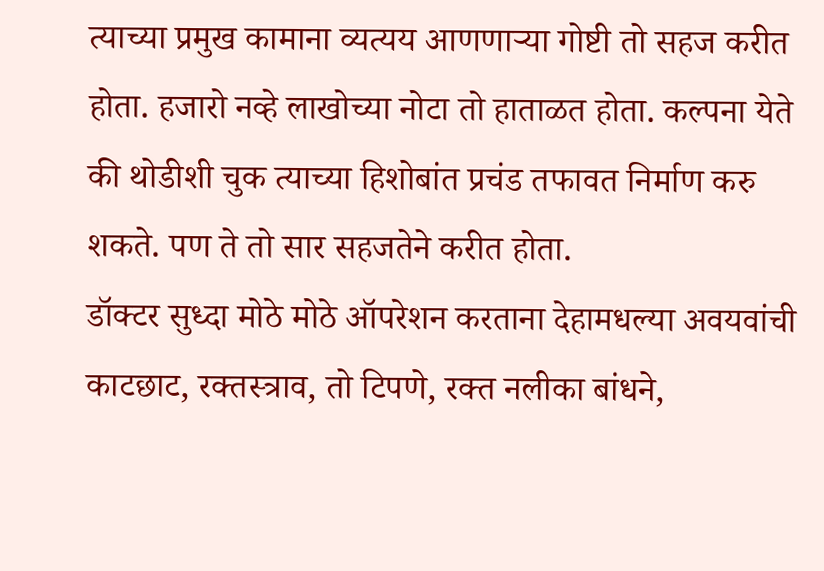त्याच्या प्रमुख कामाना व्यत्यय आणणाऱ्या गोष्टी तो सहज करीत होता. हजारो नव्हे लाखोच्या नोटा तो हाताळत होता. कल्पना येते की थोडीशी चुक त्याच्या हिशोबांत प्रचंड तफावत निर्माण करु शकते. पण ते तो सार सहजतेने करीत होता.
डॉक्टर सुध्दा मोठे मोठे ऑपरेशन करताना देहामधल्या अवयवांची काटछाट, रक्तस्त्राव, तो टिपणे, रक्त नलीका बांधने,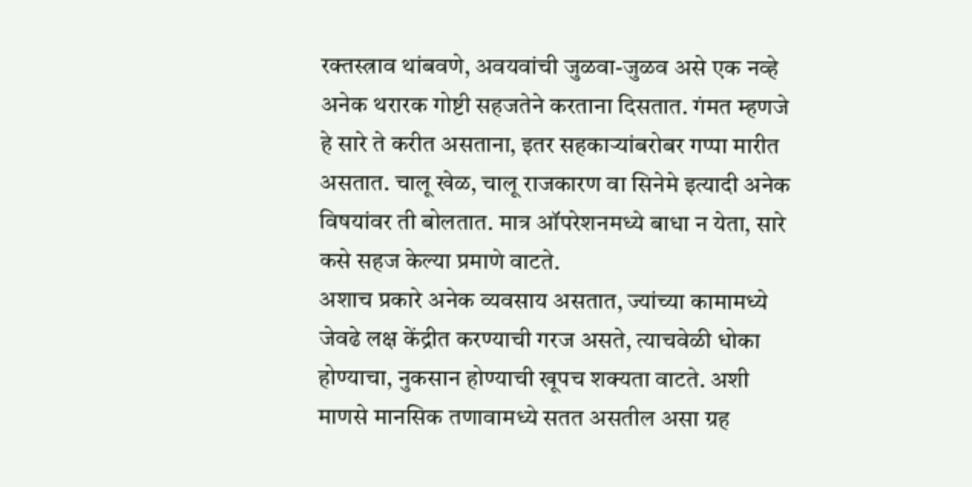रक्तस्त्राव थांबवणे, अवयवांची जुळवा-जुळव असे एक नव्हे अनेक थरारक गोष्टी सहजतेने करताना दिसतात. गंमत म्हणजे हे सारे ते करीत असताना, इतर सहकाऱ्यांबरोबर गप्पा मारीत असतात. चालू खेळ, चालू राजकारण वा सिनेमे इत्यादी अनेक विषयांवर ती बोलतात. मात्र ऑपरेशनमध्ये बाधा न येता, सारे कसे सहज केल्या प्रमाणे वाटते.
अशाच प्रकारे अनेक व्यवसाय असतात, ज्यांच्या कामामध्ये जेवढे लक्ष केंद्रीत करण्याची गरज असते, त्याचवेळी धोका होण्याचा, नुकसान होण्याची खूपच शक्यता वाटते. अशी माणसे मानसिक तणावामध्ये सतत असतील असा ग्रह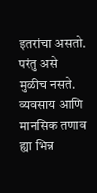इतरांचा असतो. परंतु असे मुळीच नसते. व्यवसाय आणि मानसिक तणाव ह्या भिन्न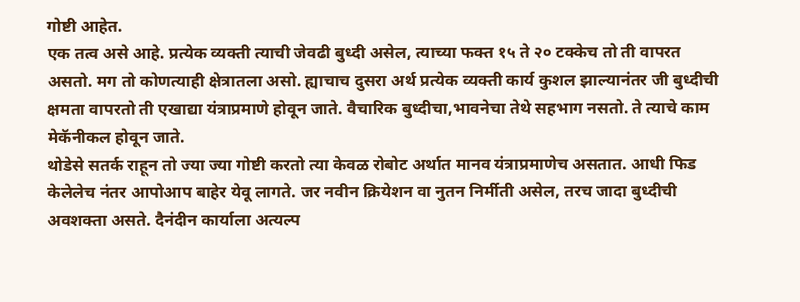गोष्टी आहेत.
एक तत्व असे आहे. प्रत्येक व्यक्ती त्याची जेवढी बुध्दी असेल, त्याच्या फक्त १५ ते २० टक्केच तो ती वापरत असतो. मग तो कोणत्याही क्षेत्रातला असो. ह्याचाच दुसरा अर्थ प्रत्येक व्यक्ती कार्य कुशल झाल्यानंतर जी बुध्दीची क्षमता वापरतो ती एखाद्या यंत्राप्रमाणे होवून जाते. वैचारिक बुध्दीचा,भावनेचा तेथे सहभाग नसतो. ते त्याचे काम मेकॅनीकल होवून जाते.
थोडेसे सतर्क राहून तो ज्या ज्या गोष्टी करतो त्या केवळ रोबोट अर्थात मानव यंत्राप्रमाणेच असतात. आधी फिड केलेलेच नंतर आपोआप बाहेर येवू लागते. जर नवीन क्रियेशन वा नुतन निर्मीती असेल, तरच जादा बुध्दीची अवशक्ता असते. दैनंदीन कार्याला अत्यल्प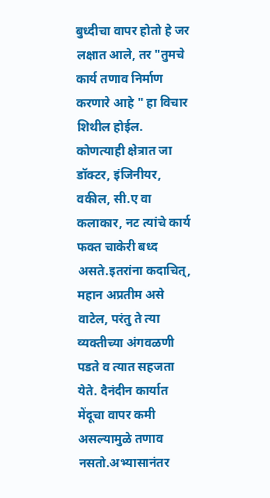बुध्दीचा वापर होतो हे जर लक्षात आले, तर "तुमचे कार्य तणाव निर्माण करणारे आहे " हा विचार शिथील होईल. कोणत्याही क्षेत्रात जा डॉक्टर, इंजिनीयर, वकील, सी.ए वा कलाकार, नट त्यांचे कार्य फक्त चाकेरी बध्द असते.इतरांना कदाचित्, महान अप्रतीम असे वाटेल, परंतु ते त्या व्यक्तीच्या अंगवळणी पडते व त्यात सहजता येते. दैनंदीन कार्यात मेंदूचा वापर कमी असल्यामुळे तणाव नसतो.अभ्यासानंतर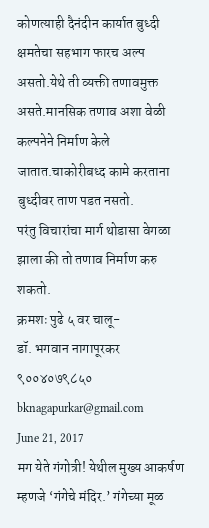कोणत्याही दैनंदीन कार्यात बुध्दी क्षमतेचा सहभाग फारच अल्प असतो.येथे ती व्यक्ती तणावमुक्त असते.मानसिक तणाव अशा वेळी कल्पनेने निर्माण केले जातात.चाकोरीबध्द कामे करताना बुध्दीवर ताण पडत नसतो.
परंतु विचारांचा मार्ग थोडासा वेगळा झाला की तो तणाव निर्माण करु शकतो.
क्रमशः पुढे ५ वर चालू-
डॉ. भगवान नागापूरकर
९००४०७९८५०
bknagapurkar@gmail.com
June 21, 2017
मग येते गंगोत्री! येथील मुख्य आकर्षण म्हणजे ‘गंगेचे मंदिर.’ गंगेच्या मूळ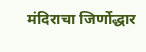मंदिराचा जिर्णोद्धार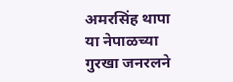अमरसिंह थापा या नेपाळच्या गुरखा जनरलने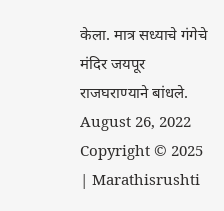केला. मात्र सध्याचे गंगेचे मंदिर जयपूर राजघराण्याने बांधले.
August 26, 2022
Copyright © 2025 | Marathisrushti